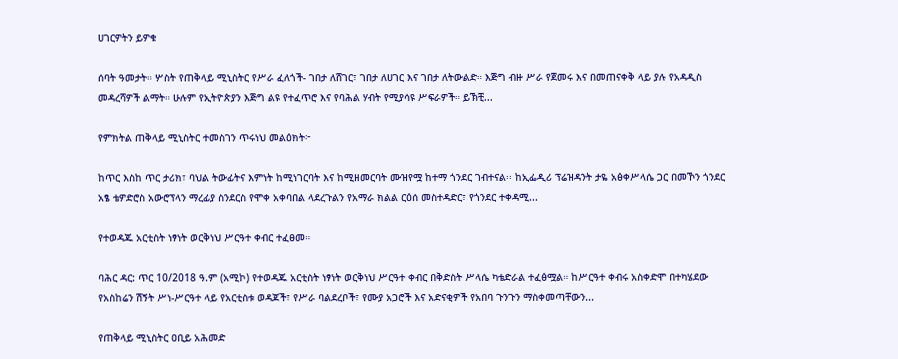ሀገርዎትን ይዎቁ

ሰባት ዓመታት። ሦስት የጠቅላይ ሚኒስትር የሥራ ፈለጎች- ገበታ ለሸገር፣ ገበታ ለሀገር እና ገበታ ለትውልድ። እጅግ ብዙ ሥራ የጀመሩ እና በመጠናቀቅ ላይ ያሉ የአዳዲስ መዳረሻዎች ልማት። ሁሉም የኢትዮጵያን እጅግ ልዩ የተፈጥሮ እና የባሕል ሃብት የሚያሳዩ ሥፍራዎች። ይኽቺ...

የምክትል ጠቅላይ ሚኒስትር ተመስገን ጥሩነህ መልዕክት፦

ከጥር እስከ ጥር ታሪክ፣ ባህል ትውፊትና እምነት ከሚነገርባት እና ከሚዘመርባት ሙዝየሟ ከተማ ጎንደር ገብተናል፡፡ ከኢፌዲሪ ፕሬዝዳንት ታዬ አፅቀሥላሴ ጋር በመኾን ጎንደር አፄ ቴዎድሮስ አውሮፕላን ማረፊያ ስንደርስ የሞቀ አቀባበል ላደረጉልን የአማራ ክልል ርዕሰ መስተዳድር፣ የጎንደር ተቀዳሚ...

የተወዳጁ አርቲስት ነፃነት ወርቅነህ ሥርዓተ ቀብር ተፈፀመ።

ባሕር ዳር: ጥር 10/2018 ዓ.ም (አሚኮ) የተወዳጁ አርቲስት ነፃነት ወርቅነህ ሥርዓተ ቀብር በቅድስት ሥላሴ ካቴድራል ተፈፅሟል። ከሥርዓተ ቀብሩ አስቀድሞ በተካሄደው የአስከሬን ሽኝት ሥነ-ሥርዓተ ላይ የአርቲስቱ ወዳጆች፣ የሥራ ባልደረቦች፣ የሙያ አጋሮች እና አድናቂዎች የአበባ ጉንጉን ማስቀመጣቸውን...

የጠቅላይ ሚኒስትር ዐቢይ አሕመድ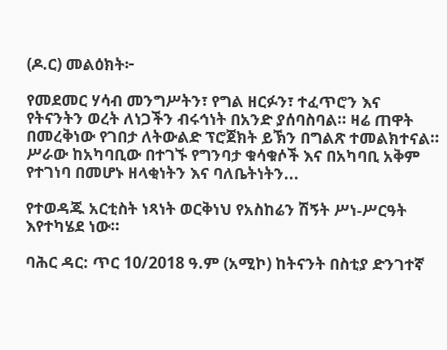(ዶ.ር) መልዕክት፦

የመደመር ሃሳብ መንግሥትን፣ የግል ዘርፉን፣ ተፈጥሮን እና የትናንትን ወረት ለነጋችን ብሩኅነት በአንድ ያሰባስባል። ዛሬ ጠዋት በመረቅነው የገበታ ለትውልድ ፕሮጀክት ይኽን በግልጽ ተመልክተናል። ሥራው ከአካባቢው በተገኙ የግንባታ ቁሳቁሶች እና በአካባቢ አቅም የተገነባ በመሆኑ ዘላቂነትን እና ባለቤትነትን...

የተወዳጁ አርቲስት ነጻነት ወርቅነህ የአስከሬን ሽኝት ሥነ-ሥርዓት እየተካሄደ ነው።

ባሕር ዳር: ጥር 10/2018 ዓ.ም (አሚኮ) ከትናንት በስቲያ ድንገተኛ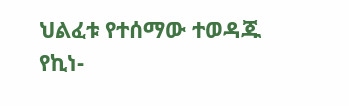ህልፈቱ የተሰማው ተወዳጁ የኪነ-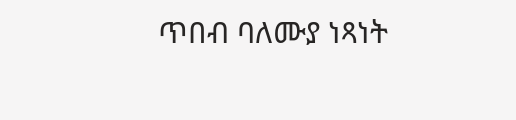ጥበብ ባለሙያ ነጻነት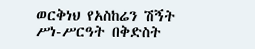ወርቅነህ የአስከሬን ሽኝት ሥነ-ሥርዓት በቅድስት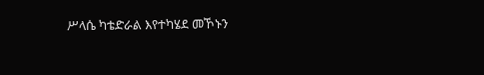ሥላሴ ካቴድራል እየተካሄደ መኾኑን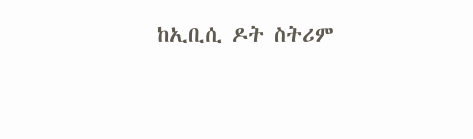ከኢቢሲ ዶት ስትሪም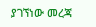ያገኘነው መረጃ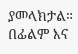ያመላክታል። በፊልም እና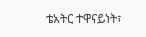ቴአትር ተዋናይነት፣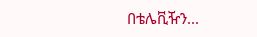በቴሌቪዥን...